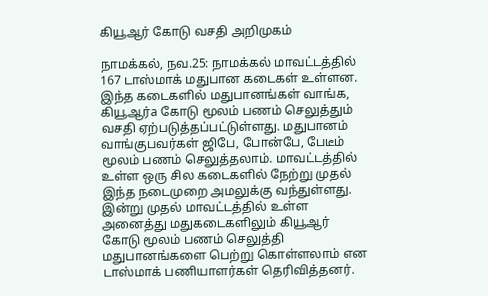கியூஆர் கோடு வசதி அறிமுகம்

நாமக்கல், நவ.25: நாமக்கல் மாவட்டத்தில் 167 டாஸ்மாக் மதுபான கடைகள் உள்ளன. இந்த கடைகளில் மதுபானங்கள் வாங்க, கியூஆர்a கோடு மூலம் பணம் செலுத்தும் வசதி ஏற்படுத்தப்பட்டுள்ளது. மதுபானம் வாங்குபவர்கள் ஜிபே, போன்பே, பேடீம் மூலம் பணம் செலுத்தலாம். மாவட்டத்தில் உள்ள ஒரு சில கடைகளில் நேற்று முதல் இந்த நடைமுறை அமலுக்கு வந்துள்ளது. இன்று முதல் மாவட்டத்தில் உள்ள அனைத்து மதுகடைகளிலும் கியூஆர் கோடு மூலம் பணம் செலுத்தி மதுபானங்களை பெற்று கொள்ளலாம் என டாஸ்மாக் பணியாளர்கள் தெரிவித்தனர்.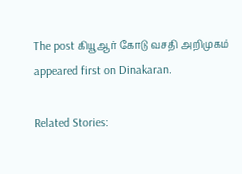The post கியூஆர் கோடு வசதி அறிமுகம் appeared first on Dinakaran.

Related Stories: